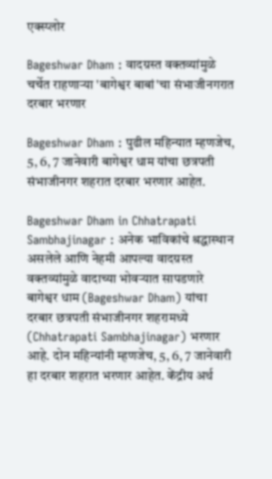एक्स्प्लोर

Bageshwar Dham : वादग्रस्त वक्तव्यांमुळे चर्चेत राहणाऱ्या 'बागेश्वर बाबां'चा संभाजीनगरात दरबार भरणार

Bageshwar Dham : पुढील महिन्यात म्हणजेच, 5, 6, 7 जानेवारी बागेश्वर धाम यांचा छत्रपती संभाजीनगर शहरात दरबार भरणार आहेत.

Bageshwar Dham in Chhatrapati Sambhajinagar : अनेक भाविकांचे श्रद्धास्थान असलेले आणि नेहमी आपल्या वादग्रस्त वक्तव्यांमुळे वादाच्या भोवऱ्यात सापडणारे बागेश्वर धाम (Bageshwar Dham) यांचा दरबार छत्रपती संभाजीनगर शहरामध्ये (Chhatrapati Sambhajinagar) भरणार आहे. दोन महिन्यांनी म्हणजेच, 5, 6, 7 जानेवारी हा दरबार शहरात भरणार आहेत. केंद्रीय अर्थ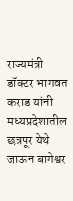राज्यमंत्री डॉक्टर भागवत कराड यांनी मध्यप्रदेशातील छत्रपूर येथे जाऊन बागेश्वर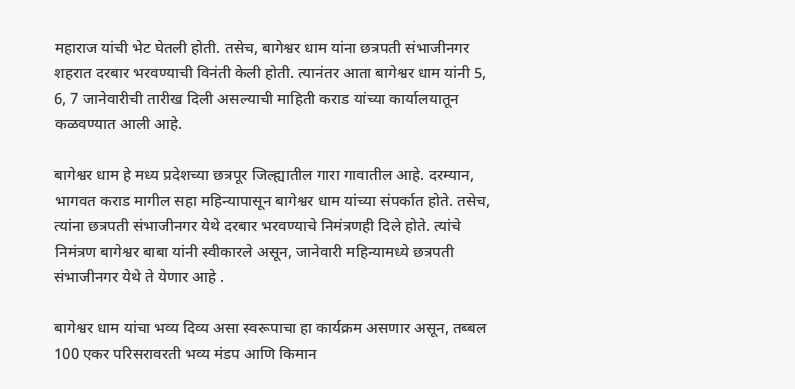महाराज यांची भेट घेतली होती. तसेच, बागेश्वर धाम यांना छत्रपती संभाजीनगर शहरात दरबार भरवण्याची विनंती केली होती. त्यानंतर आता बागेश्वर धाम यांनी 5, 6, 7 जानेवारीची तारीख दिली असल्याची माहिती कराड यांच्या कार्यालयातून कळवण्यात आली आहे.

बागेश्वर धाम हे मध्य प्रदेशच्या छत्रपूर जिल्ह्यातील गारा गावातील आहे. दरम्यान, भागवत कराड मागील सहा महिन्यापासून बागेश्वर धाम यांच्या संपर्कात होते. तसेच, त्यांना छत्रपती संभाजीनगर येथे दरबार भरवण्याचे निमंत्रणही दिले होते. त्यांचे निमंत्रण बागेश्वर बाबा यांनी स्वीकारले असून, जानेवारी महिन्यामध्ये छत्रपती संभाजीनगर येथे ते येणार आहे .

बागेश्वर धाम यांचा भव्य दिव्य असा स्वरूपाचा हा कार्यक्रम असणार असून, तब्बल 100 एकर परिसरावरती भव्य मंडप आणि किमान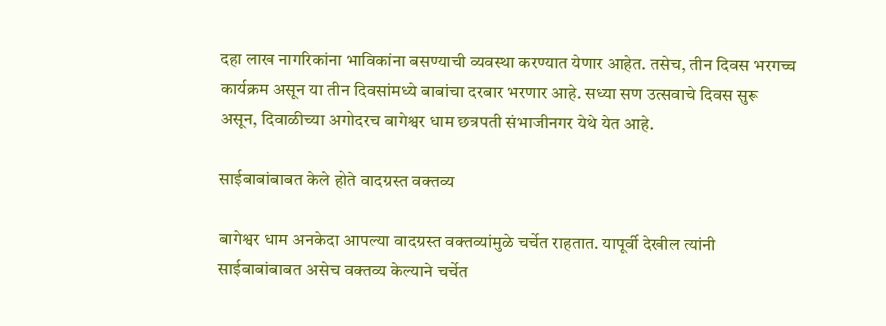दहा लाख नागरिकांना भाविकांना बसण्याची व्यवस्था करण्यात येणार आहेत. तसेच, तीन दिवस भरगच्च कार्यक्रम असून या तीन दिवसांमध्ये बाबांचा दरबार भरणार आहे. सध्या सण उत्सवाचे दिवस सुरू असून, दिवाळीच्या अगोदरच बागेश्वर धाम छत्रपती संभाजीनगर येथे येत आहे.

साईबाबांबाबत केले होते वादग्रस्त वक्तव्य

बागेश्वर धाम अनकेदा आपल्या वादग्रस्त वक्तव्यांमुळे चर्चेत राहतात. यापूर्वी देखील त्यांनी साईबाबांबाबत असेच वक्तव्य केल्याने चर्चेत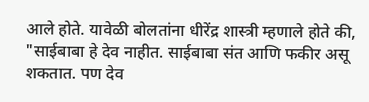आले होते. यावेळी बोलतांना धीरेंद्र शास्त्री म्हणाले होते की, "साईबाबा हे देव नाहीत. साईबाबा संत आणि फकीर असू शकतात. पण देव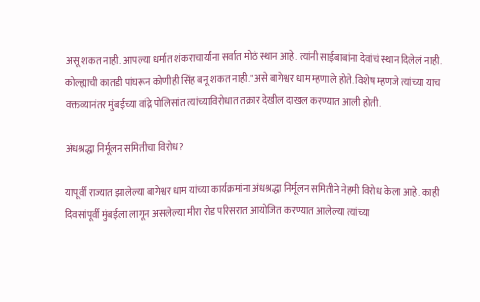असू शकत नाही. आपल्या धर्मात शंकराचार्यांना सर्वात मोठं स्थान आहे. त्यांनी साईबाबांना देवांचं स्थान दिलेलं नाही. कोल्ह्याची कातडी पांघरून कोणीही सिंह बनू शकत नाही."असे बागेश्वर धाम म्हणाले होते. विशेष म्हणजे त्यांच्या याच वक्तव्यानंतर मुंबईच्या वांद्रे पोलिसांत त्यांच्याविरोधात तक्रार देखील दाखल करण्यात आली होती.

अंधश्रद्धा निर्मूलन समितीचा विरोध?

यापूर्वी राज्यात झालेल्या बागेश्वर धाम यांच्या कार्यक्रमांना अंधश्रद्धा निर्मूलन समितीने नेहमी विरोध केला आहे. काही दिवसांपूर्वी मुंबईला लागून असलेल्या मीरा रोड परिसरात आयोजित करण्यात आलेल्या त्यांच्या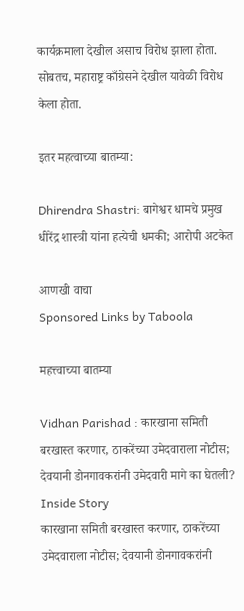कार्यक्रमाला देखील असाच विरोध झाला होता. सोबतच, महाराष्ट्र काँग्रेसने देखील यावेळी विरोध केला होता.

इतर महत्वाच्या बातम्या:

Dhirendra Shastri: बागेश्वर धामचे प्रमुख धीरेंद्र शास्त्री यांना हत्येची धमकी; आरोपी अटकेत

आणखी वाचा
Sponsored Links by Taboola

महत्त्वाच्या बातम्या

Vidhan Parishad : कारखाना समिती बरखास्त करणार, ठाकरेंच्या उमेदवाराला नोटीस; देवयानी डोनगावकरांनी उमेदवारी मागे का घेतली? Inside Story
कारखाना समिती बरखास्त करणार, ठाकरेंच्या उमेदवाराला नोटीस; देवयानी डोनगावकरांनी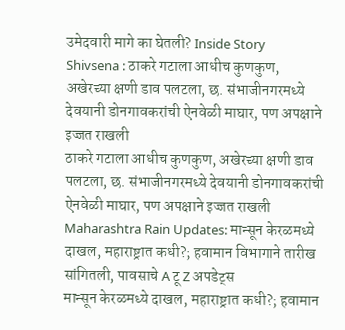उमेदवारी मागे का घेतली? Inside Story
Shivsena : ठाकरे गटाला आधीच कुणकुण, अखेरच्या क्षणी डाव पलटला, छ. संभाजीनगरमध्ये देवयानी डोनगावकरांची ऐनवेळी माघार, पण अपक्षाने इज्जत राखली
ठाकरे गटाला आधीच कुणकुण, अखेरच्या क्षणी डाव पलटला, छ. संभाजीनगरमध्ये देवयानी डोनगावकरांची ऐनवेळी माघार, पण अपक्षाने इज्जत राखली
Maharashtra Rain Updates: मान्सून केरळमध्ये दाखल, महाराष्ट्रात कधी?; हवामान विभागाने तारीख सांगितली, पावसाचे A टू Z अपडेट्स
मान्सून केरळमध्ये दाखल, महाराष्ट्रात कधी?; हवामान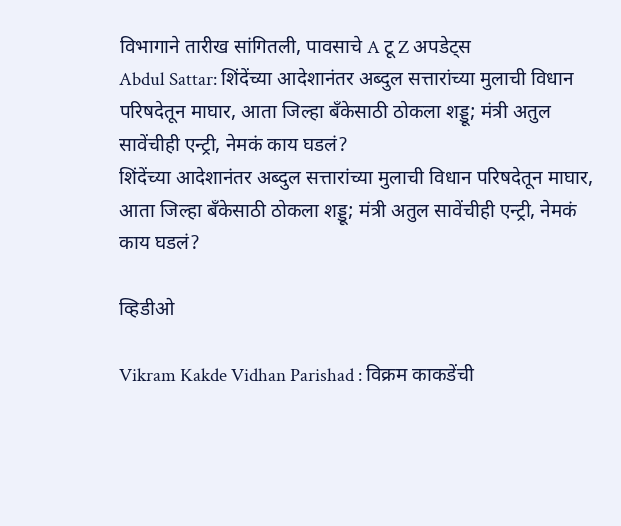विभागाने तारीख सांगितली, पावसाचे A टू Z अपडेट्स
Abdul Sattar: शिंदेंच्या आदेशानंतर अब्दुल सत्तारांच्या मुलाची विधान परिषदेतून माघार, आता जिल्हा बँकेसाठी ठोकला शड्डू; मंत्री अतुल सावेंचीही एन्ट्री, नेमकं काय घडलं?
शिंदेंच्या आदेशानंतर अब्दुल सत्तारांच्या मुलाची विधान परिषदेतून माघार, आता जिल्हा बँकेसाठी ठोकला शड्डू; मंत्री अतुल सावेंचीही एन्ट्री, नेमकं काय घडलं?

व्हिडीओ

Vikram Kakde Vidhan Parishad : विक्रम काकडेंची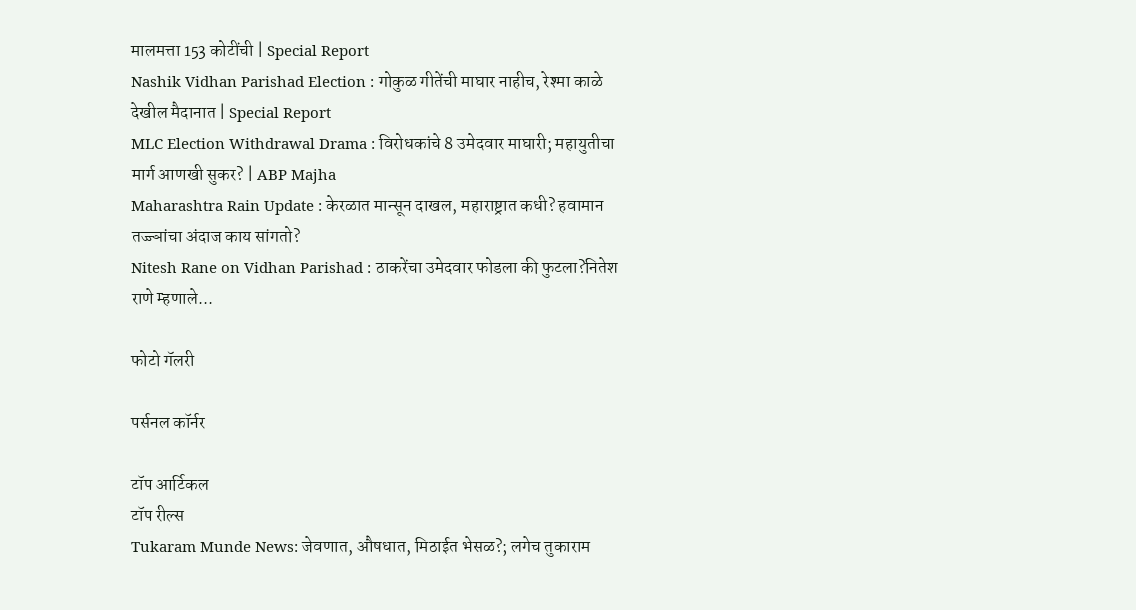मालमत्ता 153 कोटींची | Special Report
Nashik Vidhan Parishad Election : गोकुळ गीतेंची माघार नाहीच, रेश्मा काळे देखील मैदानात | Special Report
MLC Election Withdrawal Drama : विरोधकांचे 8 उमेदवार माघारी; महायुतीचा मार्ग आणखी सुकर? | ABP Majha
Maharashtra Rain Update : केरळात मान्सून दाखल, महाराष्ट्रात कधी? हवामान तज्ज्ञांचा अंदाज काय सांगतो?
Nitesh Rane on Vidhan Parishad : ठाकरेंचा उमेदवार फोडला की फुटला?नितेश राणे म्हणाले...

फोटो गॅलरी

पर्सनल कॉर्नर

टॉप आर्टिकल
टॉप रील्स
Tukaram Munde News: जेवणात, औषधात, मिठाईत भेसळ?; लगेच तुकाराम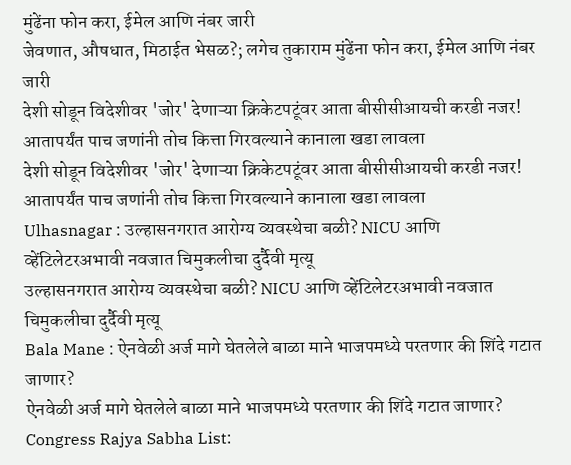मुंढेंना फोन करा, ईमेल आणि नंबर जारी
जेवणात, औषधात, मिठाईत भेसळ?; लगेच तुकाराम मुंढेंना फोन करा, ईमेल आणि नंबर जारी
देशी सोडून विदेशीवर 'जोर' देणाऱ्या क्रिकेटपटूंवर आता बीसीसीआयची करडी नजर! आतापर्यंत पाच जणांनी तोच कित्ता गिरवल्याने कानाला खडा लावला
देशी सोडून विदेशीवर 'जोर' देणाऱ्या क्रिकेटपटूंवर आता बीसीसीआयची करडी नजर! आतापर्यंत पाच जणांनी तोच कित्ता गिरवल्याने कानाला खडा लावला
Ulhasnagar : उल्हासनगरात आरोग्य व्यवस्थेचा बळी? NICU आणि व्हेंटिलेटरअभावी नवजात चिमुकलीचा दुर्दैवी मृत्यू
उल्हासनगरात आरोग्य व्यवस्थेचा बळी? NICU आणि व्हेंटिलेटरअभावी नवजात चिमुकलीचा दुर्दैवी मृत्यू
Bala Mane : ऐनवेळी अर्ज मागे घेतलेले बाळा माने भाजपमध्ये परतणार की शिंदे गटात जाणार?
ऐनवेळी अर्ज मागे घेतलेले बाळा माने भाजपमध्ये परतणार की शिंदे गटात जाणार?
Congress Rajya Sabha List: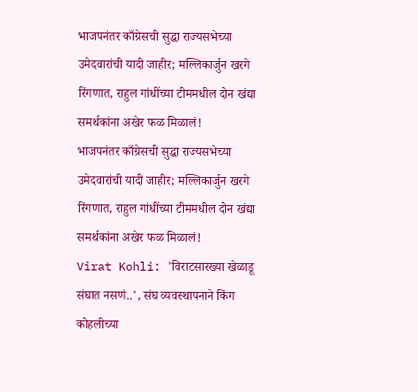भाजपनंतर काँग्रेसची सुद्धा राज्यसभेच्या उमेदवारांची यादी जाहीर; मल्लिकार्जुन खरगे रिंगणात, राहुल गांधींच्या टीममधील दोन खंद्या समर्थकांना अखेर फळ मिळालं!
भाजपनंतर काँग्रेसची सुद्धा राज्यसभेच्या उमेदवारांची यादी जाहीर; मल्लिकार्जुन खरगे रिंगणात, राहुल गांधींच्या टीममधील दोन खंद्या समर्थकांना अखेर फळ मिळालं!
Virat Kohli: 'विराटसारख्या खेळाडू संघात नसणं..', संघ व्यवस्थापनाने किंग कोहलीच्या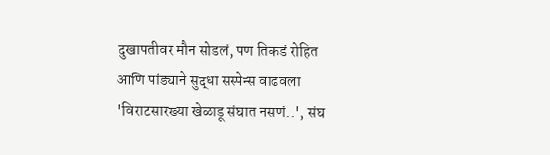दुखापतीवर मौन सोडलं, पण तिकडं रोहित आणि पांड्याने सुद्धा सस्पेन्स वाढवला
'विराटसारख्या खेळाडू संघात नसणं..', संघ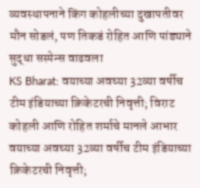व्यवस्थापनाने किंग कोहलीच्या दुखापतीवर मौन सोडलं, पण तिकडं रोहित आणि पांड्याने सुद्धा सस्पेन्स वाढवला
KS Bharat: वयाच्या अवघ्या 32व्या वर्षीच टीम इंडियाच्या क्रिकेटरची निवृत्ती; विराट कोहली आणि रोहित शर्माचे मानले आभार
वयाच्या अवघ्या 32व्या वर्षीच टीम इंडियाच्या क्रिकेटरची निवृत्ती;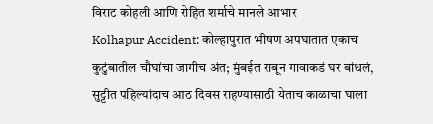विराट कोहली आणि रोहित शर्माचे मानले आभार
Kolhapur Accident: कोल्हापुरात भीषण अपघातात एकाच कुटुंबातील चौघांचा जागीच अंत; मुंबईत राबून गावाकडं घर बांधलं, सुट्टीत पहिल्यांदाच आठ दिवस राहण्यासाठी येताच काळाचा घाला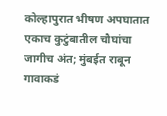कोल्हापुरात भीषण अपघातात एकाच कुटुंबातील चौघांचा जागीच अंत; मुंबईत राबून गावाकडं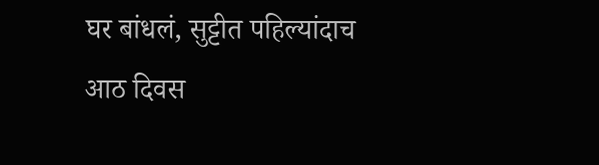घर बांधलं, सुट्टीत पहिल्यांदाच आठ दिवस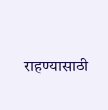राहण्यासाठी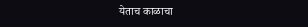येताच काळाचा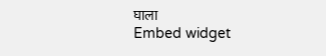घाला
Embed widget